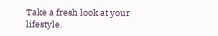Take a fresh look at your lifestyle.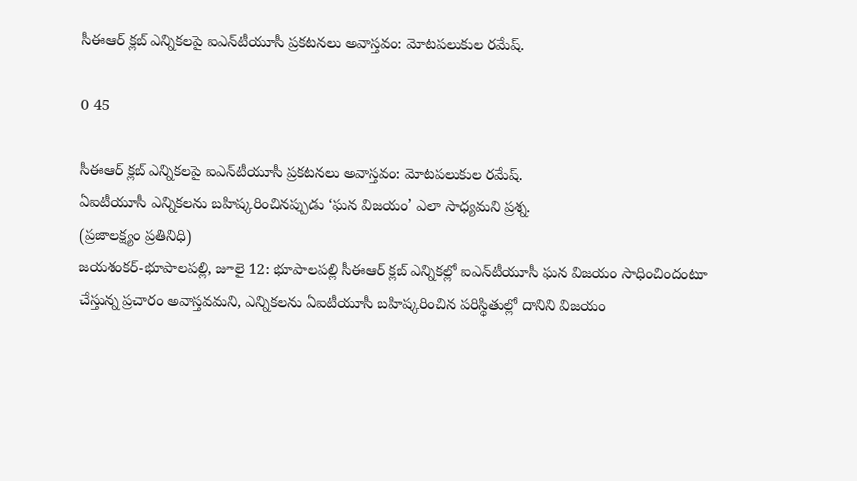సీఈఆర్ క్లబ్ ఎన్నికలపై ఐఎన్‌టీయూసీ ప్రకటనలు అవాస్తవం: మోటపలుకుల రమేష్.

0 45

సీఈఆర్ క్లబ్ ఎన్నికలపై ఐఎన్‌టీయూసీ ప్రకటనలు అవాస్తవం: మోటపలుకుల రమేష్.
ఏఐటీయూసీ ఎన్నికలను బహిష్కరించినప్పుడు ‘ఘన విజయం’ ఎలా సాధ్యమని ప్రశ్న.
(ప్రజాలక్ష్యం ప్రతినిధి)
జయశంకర్-భూపాలపల్లి, జూలై 12: భూపాలపల్లి సీఈఆర్ క్లబ్ ఎన్నికల్లో ఐఎన్‌టీయూసీ ఘన విజయం సాధించిందంటూ చేస్తున్న ప్రచారం అవాస్తవమని, ఎన్నికలను ఏఐటీయూసీ బహిష్కరించిన పరిస్థితుల్లో దానిని విజయం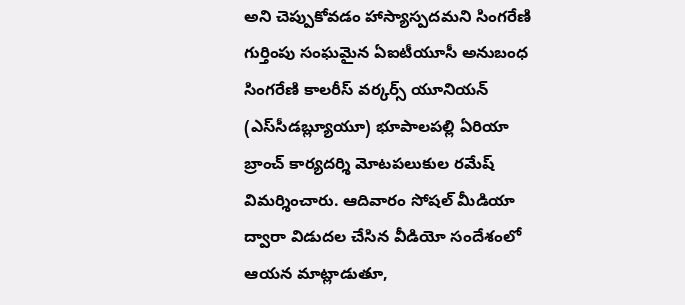అని చెప్పుకోవడం హాస్యాస్పదమని సింగరేణి గుర్తింపు సంఘమైన ఏఐటీయూసీ అనుబంధ సింగరేణి కాలరీస్ వర్కర్స్ యూనియన్ (ఎస్‌సీడబ్ల్యూయూ) భూపాలపల్లి ఏరియా బ్రాంచ్ కార్యదర్శి మోటపలుకుల రమేష్ విమర్శించారు. ఆదివారం సోషల్ మీడియా ద్వారా విడుదల చేసిన వీడియో సందేశంలో ఆయన మాట్లాడుతూ,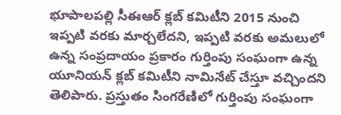భూపాలపల్లి సీఈఆర్ క్లబ్ కమిటీని 2015 నుంచి ఇప్పటి వరకు మార్చలేదని, ఇప్పటి వరకు అమలులో ఉన్న సంప్రదాయం ప్రకారం గుర్తింపు సంఘంగా ఉన్న యూనియన్ క్లబ్ కమిటీని నామినేట్ చేస్తూ వచ్చిందని తెలిపారు. ప్రస్తుతం సింగరేణిలో గుర్తింపు సంఘంగా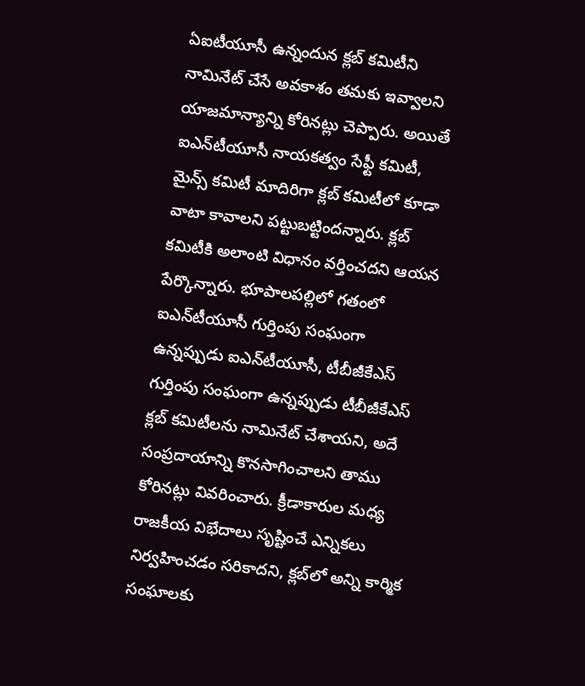ఏఐటీయూసీ ఉన్నందున క్లబ్ కమిటీని నామినేట్ చేసే అవకాశం తమకు ఇవ్వాలని యాజమాన్యాన్ని కోరినట్లు చెప్పారు. అయితే ఐఎన్‌టీయూసీ నాయకత్వం సేఫ్టీ కమిటీ, మైన్స్ కమిటీ మాదిరిగా క్లబ్ కమిటీలో కూడా వాటా కావాలని పట్టుబట్టిందన్నారు. క్లబ్ కమిటీకి అలాంటి విధానం వర్తించదని ఆయన పేర్కొన్నారు. భూపాలపల్లిలో గతంలో ఐఎన్‌టీయూసీ గుర్తింపు సంఘంగా ఉన్నప్పుడు ఐఎన్‌టీయూసీ, టీబీజీకేఎస్ గుర్తింపు సంఘంగా ఉన్నప్పుడు టీబీజీకేఎస్ క్లబ్ కమిటీలను నామినేట్ చేశాయని, అదే సంప్రదాయాన్ని కొనసాగించాలని తాము కోరినట్లు వివరించారు. క్రీడాకారుల మధ్య రాజకీయ విభేదాలు సృష్టించే ఎన్నికలు నిర్వహించడం సరికాదని, క్లబ్‌లో అన్ని కార్మిక సంఘాలకు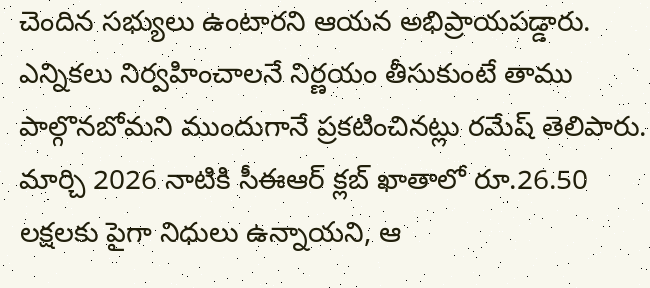చెందిన సభ్యులు ఉంటారని ఆయన అభిప్రాయపడ్డారు. ఎన్నికలు నిర్వహించాలనే నిర్ణయం తీసుకుంటే తాము పాల్గొనబోమని ముందుగానే ప్రకటించినట్లు రమేష్ తెలిపారు. మార్చి 2026 నాటికి సీఈఆర్ క్లబ్ ఖాతాలో రూ.26.50 లక్షలకు పైగా నిధులు ఉన్నాయని, ఆ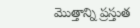మొత్తాన్ని ప్రస్తుత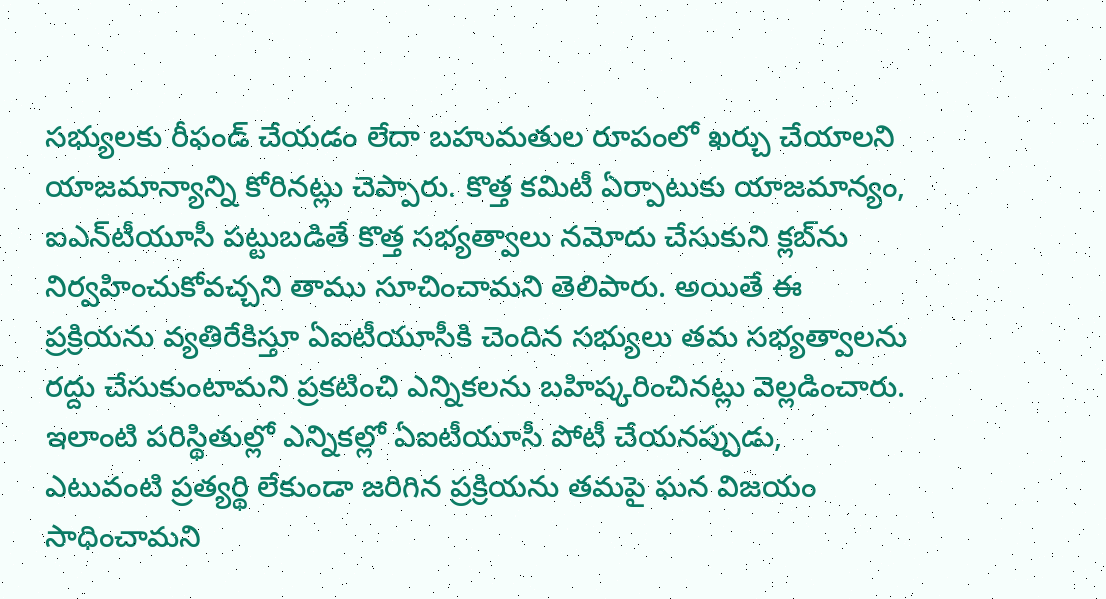సభ్యులకు రీఫండ్ చేయడం లేదా బహుమతుల రూపంలో ఖర్చు చేయాలని యాజమాన్యాన్ని కోరినట్లు చెప్పారు. కొత్త కమిటీ ఏర్పాటుకు యాజమాన్యం, ఐఎన్‌టీయూసీ పట్టుబడితే కొత్త సభ్యత్వాలు నమోదు చేసుకుని క్లబ్‌ను నిర్వహించుకోవచ్చని తాము సూచించామని తెలిపారు. అయితే ఈ ప్రక్రియను వ్యతిరేకిస్తూ ఏఐటీయూసీకి చెందిన సభ్యులు తమ సభ్యత్వాలను రద్దు చేసుకుంటామని ప్రకటించి ఎన్నికలను బహిష్కరించినట్లు వెల్లడించారు. ఇలాంటి పరిస్థితుల్లో ఎన్నికల్లో ఏఐటీయూసీ పోటీ చేయనప్పుడు, ఎటువంటి ప్రత్యర్థి లేకుండా జరిగిన ప్రక్రియను తమపై ఘన విజయం సాధించామని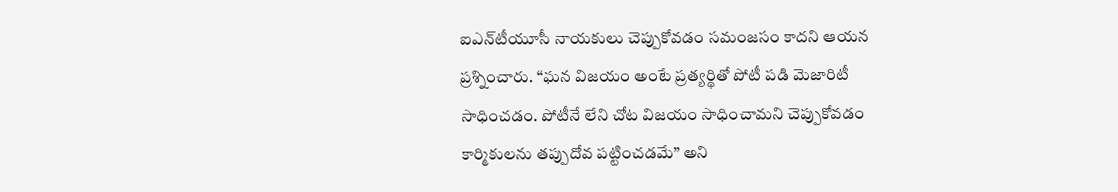ఐఎన్‌టీయూసీ నాయకులు చెప్పుకోవడం సమంజసం కాదని ఆయన ప్రశ్నించారు. “ఘన విజయం అంటే ప్రత్యర్థితో పోటీ పడి మెజారిటీ సాధించడం. పోటీనే లేని చోట విజయం సాధించామని చెప్పుకోవడం కార్మికులను తప్పుదోవ పట్టించడమే” అని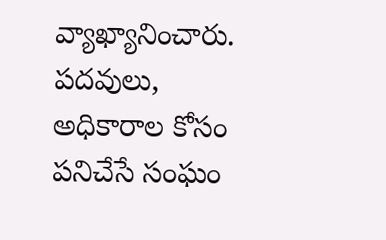వ్యాఖ్యానించారు. పదవులు, అధికారాల కోసం పనిచేసే సంఘం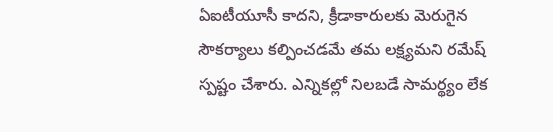ఏఐటీయూసీ కాదని, క్రీడాకారులకు మెరుగైన సౌకర్యాలు కల్పించడమే తమ లక్ష్యమని రమేష్ స్పష్టం చేశారు. ఎన్నికల్లో నిలబడే సామర్థ్యం లేక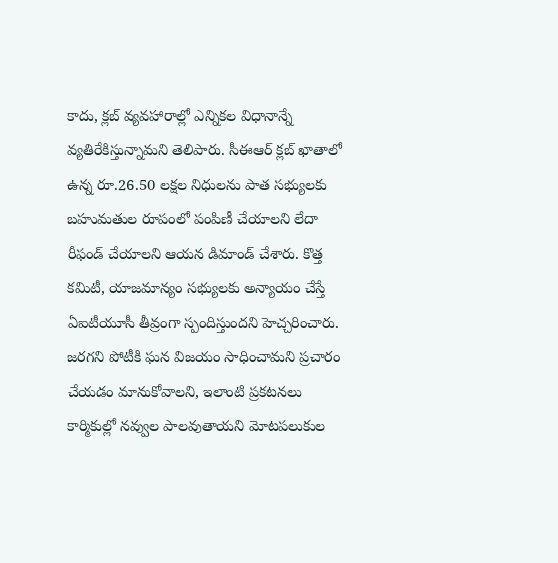కాదు, క్లబ్ వ్యవహారాల్లో ఎన్నికల విధానాన్నే వ్యతిరేకిస్తున్నామని తెలిపారు. సీఈఆర్ క్లబ్ ఖాతాలో ఉన్న రూ.26.50 లక్షల నిధులను పాత సభ్యులకు బహుమతుల రూపంలో పంపిణీ చేయాలని లేదా రీఫండ్ చేయాలని ఆయన డిమాండ్ చేశారు. కొత్త కమిటీ, యాజమాన్యం సభ్యులకు అన్యాయం చేస్తే ఏఐటీయూసీ తీవ్రంగా స్పందిస్తుందని హెచ్చరించారు. జరగని పోటీకి ఘన విజయం సాధించామని ప్రచారం చేయడం మానుకోవాలని, ఇలాంటి ప్రకటనలు కార్మికుల్లో నవ్వుల పాలవుతాయని మోటపలుకుల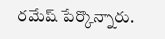రమేష్ పేర్కొన్నారు.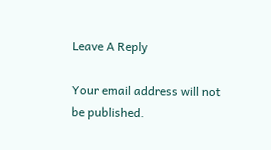Leave A Reply

Your email address will not be published.